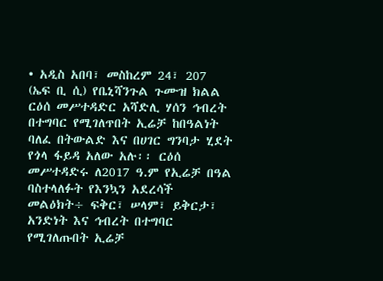• አዲስ አበባ፣ መስከረም 24፣ 207 (ኤፍ ቢ ሲ) የቤኒሻንጉል ጉሙዝ ክልል ርዕሰ መሥተዳድር አሻድሊ ሃሰን ኅብረት በተግባር የሚገለጥበት ኢሬቻ ከበዓልነት ባለፈ በትውልድ እና በሀገር ግንባታ ሂደት የጎላ ፋይዳ አለው አሉ፡፡ ርዕሰ መሥተዳድሩ ለ2017 ዓ.ም የኢሬቻ በዓል ባስተላለፉት የእንኳን አደረሳች መልዕክት÷ ፍቅር፣ ሠላም፣ ይቅርታ፣ አንድነት እና ኅብረት በተግባር የሚገለጡበት ኢሬቻ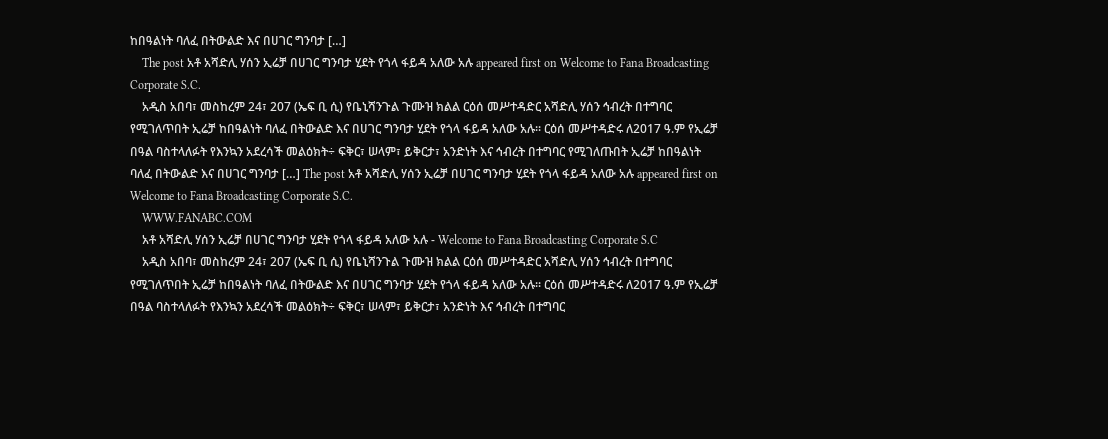ከበዓልነት ባለፈ በትውልድ እና በሀገር ግንባታ […]
    The post አቶ አሻድሊ ሃሰን ኢሬቻ በሀገር ግንባታ ሂደት የጎላ ፋይዳ አለው አሉ appeared first on Welcome to Fana Broadcasting Corporate S.C.
    አዲስ አበባ፣ መስከረም 24፣ 207 (ኤፍ ቢ ሲ) የቤኒሻንጉል ጉሙዝ ክልል ርዕሰ መሥተዳድር አሻድሊ ሃሰን ኅብረት በተግባር የሚገለጥበት ኢሬቻ ከበዓልነት ባለፈ በትውልድ እና በሀገር ግንባታ ሂደት የጎላ ፋይዳ አለው አሉ፡፡ ርዕሰ መሥተዳድሩ ለ2017 ዓ.ም የኢሬቻ በዓል ባስተላለፉት የእንኳን አደረሳች መልዕክት÷ ፍቅር፣ ሠላም፣ ይቅርታ፣ አንድነት እና ኅብረት በተግባር የሚገለጡበት ኢሬቻ ከበዓልነት ባለፈ በትውልድ እና በሀገር ግንባታ […] The post አቶ አሻድሊ ሃሰን ኢሬቻ በሀገር ግንባታ ሂደት የጎላ ፋይዳ አለው አሉ appeared first on Welcome to Fana Broadcasting Corporate S.C.
    WWW.FANABC.COM
    አቶ አሻድሊ ሃሰን ኢሬቻ በሀገር ግንባታ ሂደት የጎላ ፋይዳ አለው አሉ - Welcome to Fana Broadcasting Corporate S.C
    አዲስ አበባ፣ መስከረም 24፣ 207 (ኤፍ ቢ ሲ) የቤኒሻንጉል ጉሙዝ ክልል ርዕሰ መሥተዳድር አሻድሊ ሃሰን ኅብረት በተግባር የሚገለጥበት ኢሬቻ ከበዓልነት ባለፈ በትውልድ እና በሀገር ግንባታ ሂደት የጎላ ፋይዳ አለው አሉ፡፡ ርዕሰ መሥተዳድሩ ለ2017 ዓ.ም የኢሬቻ በዓል ባስተላለፉት የእንኳን አደረሳች መልዕክት÷ ፍቅር፣ ሠላም፣ ይቅርታ፣ አንድነት እና ኅብረት በተግባር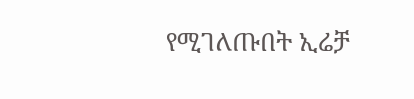የሚገለጡበት ኢሬቻ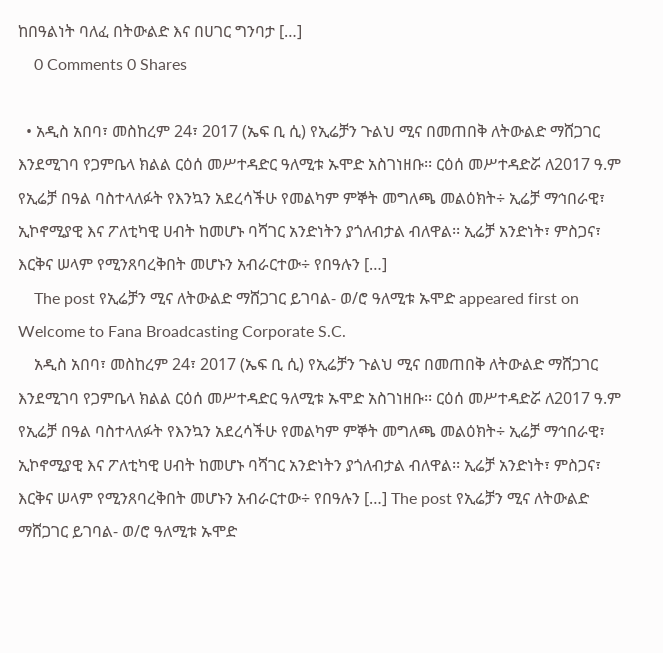ከበዓልነት ባለፈ በትውልድ እና በሀገር ግንባታ […]
    0 Comments 0 Shares

  • አዲስ አበባ፣ መስከረም 24፣ 2017 (ኤፍ ቢ ሲ) የኢሬቻን ጉልህ ሚና በመጠበቅ ለትውልድ ማሸጋገር እንደሚገባ የጋምቤላ ክልል ርዕሰ መሥተዳድር ዓለሚቱ ኡሞድ አስገነዘቡ፡፡ ርዕሰ መሥተዳድሯ ለ2017 ዓ.ም የኢሬቻ በዓል ባስተላለፉት የእንኳን አደረሳችሁ የመልካም ምኞት መግለጫ መልዕክት÷ ኢሬቻ ማኅበራዊ፣ ኢኮኖሚያዊ እና ፖለቲካዊ ሀብት ከመሆኑ ባሻገር አንድነትን ያጎለብታል ብለዋል፡፡ ኢሬቻ አንድነት፣ ምስጋና፣ እርቅና ሠላም የሚንጸባረቅበት መሆኑን አብራርተው÷ የበዓሉን […]
    The post የኢሬቻን ሚና ለትውልድ ማሸጋገር ይገባል- ወ/ሮ ዓለሚቱ ኡሞድ appeared first on Welcome to Fana Broadcasting Corporate S.C.
    አዲስ አበባ፣ መስከረም 24፣ 2017 (ኤፍ ቢ ሲ) የኢሬቻን ጉልህ ሚና በመጠበቅ ለትውልድ ማሸጋገር እንደሚገባ የጋምቤላ ክልል ርዕሰ መሥተዳድር ዓለሚቱ ኡሞድ አስገነዘቡ፡፡ ርዕሰ መሥተዳድሯ ለ2017 ዓ.ም የኢሬቻ በዓል ባስተላለፉት የእንኳን አደረሳችሁ የመልካም ምኞት መግለጫ መልዕክት÷ ኢሬቻ ማኅበራዊ፣ ኢኮኖሚያዊ እና ፖለቲካዊ ሀብት ከመሆኑ ባሻገር አንድነትን ያጎለብታል ብለዋል፡፡ ኢሬቻ አንድነት፣ ምስጋና፣ እርቅና ሠላም የሚንጸባረቅበት መሆኑን አብራርተው÷ የበዓሉን […] The post የኢሬቻን ሚና ለትውልድ ማሸጋገር ይገባል- ወ/ሮ ዓለሚቱ ኡሞድ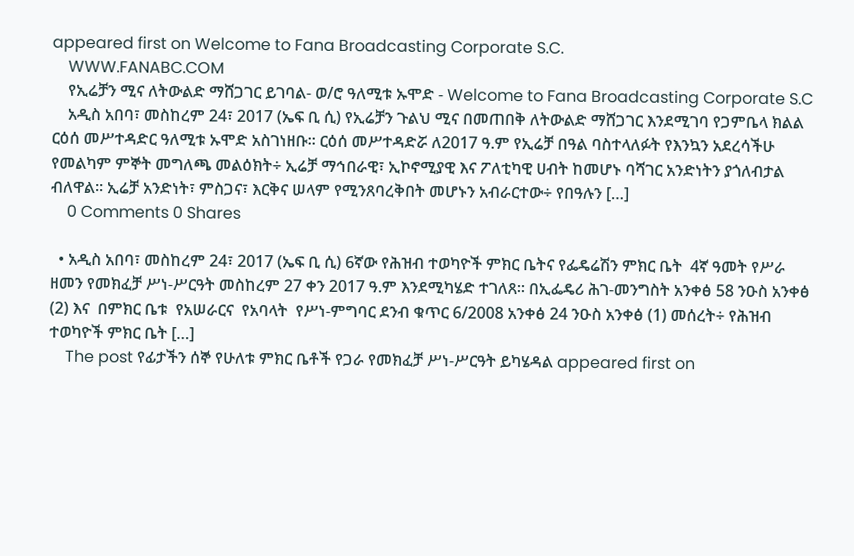appeared first on Welcome to Fana Broadcasting Corporate S.C.
    WWW.FANABC.COM
    የኢሬቻን ሚና ለትውልድ ማሸጋገር ይገባል- ወ/ሮ ዓለሚቱ ኡሞድ - Welcome to Fana Broadcasting Corporate S.C
    አዲስ አበባ፣ መስከረም 24፣ 2017 (ኤፍ ቢ ሲ) የኢሬቻን ጉልህ ሚና በመጠበቅ ለትውልድ ማሸጋገር እንደሚገባ የጋምቤላ ክልል ርዕሰ መሥተዳድር ዓለሚቱ ኡሞድ አስገነዘቡ፡፡ ርዕሰ መሥተዳድሯ ለ2017 ዓ.ም የኢሬቻ በዓል ባስተላለፉት የእንኳን አደረሳችሁ የመልካም ምኞት መግለጫ መልዕክት÷ ኢሬቻ ማኅበራዊ፣ ኢኮኖሚያዊ እና ፖለቲካዊ ሀብት ከመሆኑ ባሻገር አንድነትን ያጎለብታል ብለዋል፡፡ ኢሬቻ አንድነት፣ ምስጋና፣ እርቅና ሠላም የሚንጸባረቅበት መሆኑን አብራርተው÷ የበዓሉን […]
    0 Comments 0 Shares

  • አዲስ አበባ፣ መስከረም 24፣ 2017 (ኤፍ ቢ ሲ) 6ኛው የሕዝብ ተወካዮች ምክር ቤትና የፌዴሬሽን ምክር ቤት  4ኛ ዓመት የሥራ ዘመን የመክፈቻ ሥነ-ሥርዓት መስከረም 27 ቀን 2017 ዓ.ም እንደሚካሄድ ተገለጸ፡፡ በኢፌዴሪ ሕገ-መንግስት አንቀፅ 58 ንዑስ አንቀፅ (2) እና  በምክር ቤቱ  የአሠራርና  የአባላት  የሥነ-ምግባር ደንብ ቁጥር 6/2008 አንቀፅ 24 ንዑስ አንቀፅ (1) መሰረት÷ የሕዝብ ተወካዮች ምክር ቤት […]
    The post የፊታችን ሰኞ የሁለቱ ምክር ቤቶች የጋራ የመክፈቻ ሥነ-ሥርዓት ይካሄዳል appeared first on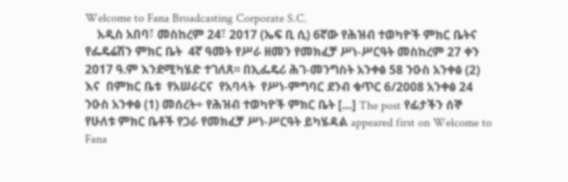Welcome to Fana Broadcasting Corporate S.C.
    አዲስ አበባ፣ መስከረም 24፣ 2017 (ኤፍ ቢ ሲ) 6ኛው የሕዝብ ተወካዮች ምክር ቤትና የፌዴሬሽን ምክር ቤት  4ኛ ዓመት የሥራ ዘመን የመክፈቻ ሥነ-ሥርዓት መስከረም 27 ቀን 2017 ዓ.ም እንደሚካሄድ ተገለጸ፡፡ በኢፌዴሪ ሕገ-መንግስት አንቀፅ 58 ንዑስ አንቀፅ (2) እና  በምክር ቤቱ  የአሠራርና  የአባላት  የሥነ-ምግባር ደንብ ቁጥር 6/2008 አንቀፅ 24 ንዑስ አንቀፅ (1) መሰረት÷ የሕዝብ ተወካዮች ምክር ቤት […] The post የፊታችን ሰኞ የሁለቱ ምክር ቤቶች የጋራ የመክፈቻ ሥነ-ሥርዓት ይካሄዳል appeared first on Welcome to Fana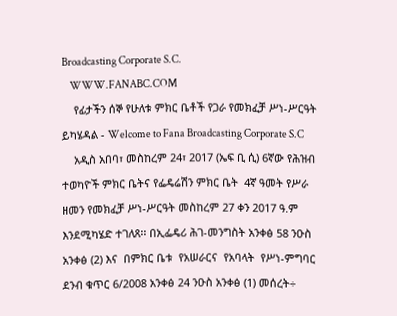Broadcasting Corporate S.C.
    WWW.FANABC.COM
    የፊታችን ሰኞ የሁለቱ ምክር ቤቶች የጋራ የመክፈቻ ሥነ-ሥርዓት ይካሄዳል - Welcome to Fana Broadcasting Corporate S.C
    አዲስ አበባ፣ መስከረም 24፣ 2017 (ኤፍ ቢ ሲ) 6ኛው የሕዝብ ተወካዮች ምክር ቤትና የፌዴሬሽን ምክር ቤት  4ኛ ዓመት የሥራ ዘመን የመክፈቻ ሥነ-ሥርዓት መስከረም 27 ቀን 2017 ዓ.ም እንደሚካሄድ ተገለጸ፡፡ በኢፌዴሪ ሕገ-መንግስት አንቀፅ 58 ንዑስ አንቀፅ (2) እና  በምክር ቤቱ  የአሠራርና  የአባላት  የሥነ-ምግባር ደንብ ቁጥር 6/2008 አንቀፅ 24 ንዑስ አንቀፅ (1) መሰረት÷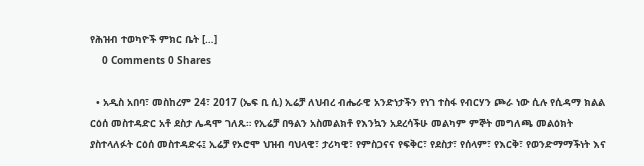የሕዝብ ተወካዮች ምክር ቤት […]
    0 Comments 0 Shares

  • አዲስ አበባ፣ መስከረም 24፣ 2017 (ኤፍ ቢ ሲ) ኢሬቻ ለህብረ ብሔራዊ አንድነታችን የነገ ተስፋ የብርሃን ጮራ ነው ሲሉ የሲዳማ ክልል ርዕሰ መስተዳድር አቶ ደስታ ሌዳሞ ገለጹ። የኢሬቻ በዓልን አስመልክቶ የእንኳን አደረሳችሁ መልካም ምኞት መግለጫ መልዕክት ያስተላለፉት ርዕሰ መስተዳድሩ፤ ኢሬቻ የኦሮሞ ህዝብ ባህላዊ፣ ታሪካዊ፣ የምስጋናና የፍቅር፣ የደስታ፣ የሰላም፣ የእርቅ፣ የወንድማማችነት እና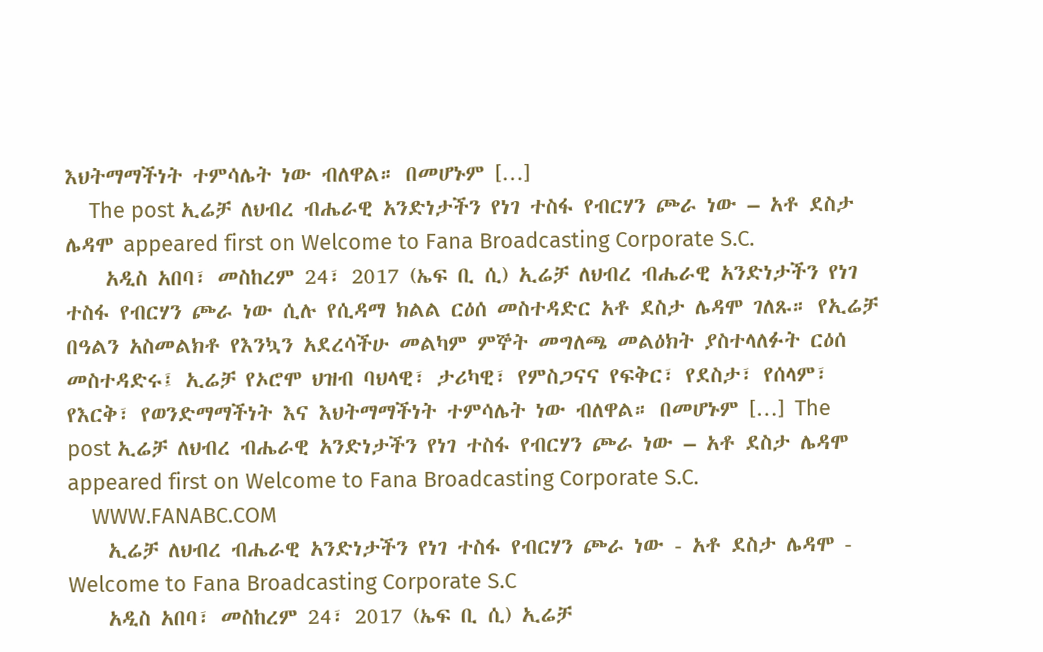እህትማማችነት ተምሳሌት ነው ብለዋል። በመሆኑም […]
    The post ኢሬቻ ለህብረ ብሔራዊ አንድነታችን የነገ ተስፋ የብርሃን ጮራ ነው – አቶ ደስታ ሌዳሞ appeared first on Welcome to Fana Broadcasting Corporate S.C.
    አዲስ አበባ፣ መስከረም 24፣ 2017 (ኤፍ ቢ ሲ) ኢሬቻ ለህብረ ብሔራዊ አንድነታችን የነገ ተስፋ የብርሃን ጮራ ነው ሲሉ የሲዳማ ክልል ርዕሰ መስተዳድር አቶ ደስታ ሌዳሞ ገለጹ። የኢሬቻ በዓልን አስመልክቶ የእንኳን አደረሳችሁ መልካም ምኞት መግለጫ መልዕክት ያስተላለፉት ርዕሰ መስተዳድሩ፤ ኢሬቻ የኦሮሞ ህዝብ ባህላዊ፣ ታሪካዊ፣ የምስጋናና የፍቅር፣ የደስታ፣ የሰላም፣ የእርቅ፣ የወንድማማችነት እና እህትማማችነት ተምሳሌት ነው ብለዋል። በመሆኑም […] The post ኢሬቻ ለህብረ ብሔራዊ አንድነታችን የነገ ተስፋ የብርሃን ጮራ ነው – አቶ ደስታ ሌዳሞ appeared first on Welcome to Fana Broadcasting Corporate S.C.
    WWW.FANABC.COM
    ኢሬቻ ለህብረ ብሔራዊ አንድነታችን የነገ ተስፋ የብርሃን ጮራ ነው - አቶ ደስታ ሌዳሞ - Welcome to Fana Broadcasting Corporate S.C
    አዲስ አበባ፣ መስከረም 24፣ 2017 (ኤፍ ቢ ሲ) ኢሬቻ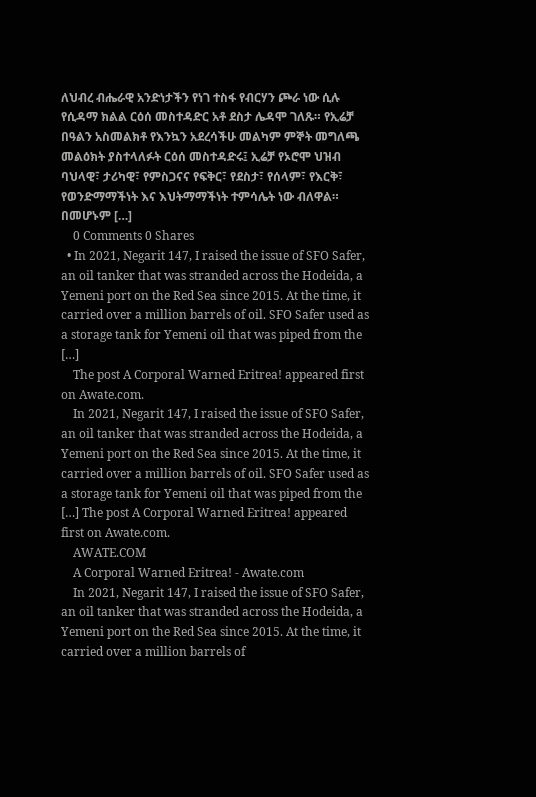ለህብረ ብሔራዊ አንድነታችን የነገ ተስፋ የብርሃን ጮራ ነው ሲሉ የሲዳማ ክልል ርዕሰ መስተዳድር አቶ ደስታ ሌዳሞ ገለጹ። የኢሬቻ በዓልን አስመልክቶ የእንኳን አደረሳችሁ መልካም ምኞት መግለጫ መልዕክት ያስተላለፉት ርዕሰ መስተዳድሩ፤ ኢሬቻ የኦሮሞ ህዝብ ባህላዊ፣ ታሪካዊ፣ የምስጋናና የፍቅር፣ የደስታ፣ የሰላም፣ የእርቅ፣ የወንድማማችነት እና እህትማማችነት ተምሳሌት ነው ብለዋል። በመሆኑም […]
    0 Comments 0 Shares
  • In 2021, Negarit 147, I raised the issue of SFO Safer, an oil tanker that was stranded across the Hodeida, a Yemeni port on the Red Sea since 2015. At the time, it carried over a million barrels of oil. SFO Safer used as a storage tank for Yemeni oil that was piped from the […]
    The post A Corporal Warned Eritrea! appeared first on Awate.com.
    In 2021, Negarit 147, I raised the issue of SFO Safer, an oil tanker that was stranded across the Hodeida, a Yemeni port on the Red Sea since 2015. At the time, it carried over a million barrels of oil. SFO Safer used as a storage tank for Yemeni oil that was piped from the […] The post A Corporal Warned Eritrea! appeared first on Awate.com.
    AWATE.COM
    A Corporal Warned Eritrea! - Awate.com
    In 2021, Negarit 147, I raised the issue of SFO Safer, an oil tanker that was stranded across the Hodeida, a Yemeni port on the Red Sea since 2015. At the time, it carried over a million barrels of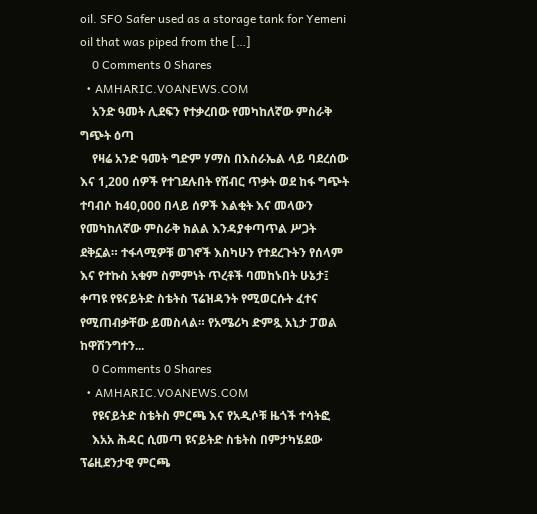oil. SFO Safer used as a storage tank for Yemeni oil that was piped from the […]
    0 Comments 0 Shares
  • AMHARIC.VOANEWS.COM
    አንድ ዓመት ሊደፍን የተቃረበው የመካከለኛው ምስራቅ ግጭት ዕጣ
    የዛሬ አንድ ዓመት ግድም ሃማስ በእስራኤል ላይ ባደረሰው እና 1,200 ሰዎች የተገደሉበት የሽብር ጥቃት ወደ ከፋ ግጭት ተባብሶ ከ40,000 በላይ ሰዎች እልቂት እና መላውን የመካከለኛው ምስራቅ ክልል እንዳያቀጣጥል ሥጋት ደቅኗል። ተፋላሚዎቹ ወገኖች እስካሁን የተደረጉትን የሰላም እና የተኩስ አቁም ስምምነት ጥረቶች ባመከኑበት ሁኔታ፤ ቀጣዩ የዩናይትድ ስቴትስ ፕሬዝዳንት የሚወርሱት ፈተና የሚጠብቃቸው ይመስላል። የአሜሪካ ድምጿ አኒታ ፓወል ከዋሽንግተን...
    0 Comments 0 Shares
  • AMHARIC.VOANEWS.COM
    የዩናይትድ ስቴትስ ምርጫ እና የአዲሶቹ ዜጎች ተሳትፎ
    እአአ ሕዳር ሲመጣ ዩናይትድ ስቴትስ በምታካሄደው ፕሬዚደንታዊ ምርጫ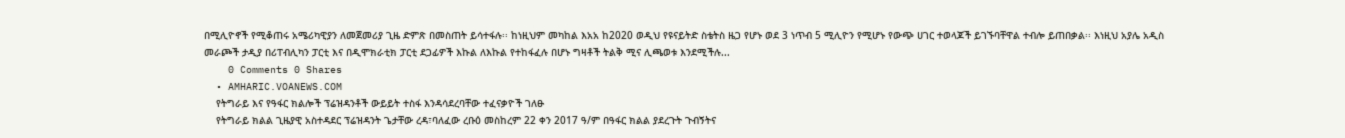በሚሊዮኖች የሚቆጠሩ አሜሪካዊያን ለመጀመሪያ ጊዜ ድምጽ በመስጠት ይሳተፋሉ፡፡ ከነዚህም መካከል እአአ ከ2020 ወዲህ የዩናይትድ ስቴትስ ዜጋ የሆኑ ወደ 3 ነጥብ 5 ሚሊዮን የሚሆኑ የውጭ ሀገር ተወላጆች ይገኙባቸዋል ተብሎ ይጠበቃል፡፡ እነዚህ አያሌ አዲስ መራጮች ታዲያ በሪፐብሊካን ፓርቲ እና በዲሞክራቲክ ፓርቲ ደጋፊዎች እኩል ለእኩል የተከፋፈሉ በሆኑ ግዛቶች ትልቅ ሚና ሊጫወቱ እንደሚችሉ...
    0 Comments 0 Shares
  • AMHARIC.VOANEWS.COM
    የትግራይ እና የዓፋር ክልሎች ፕሬዝዳንቶች ውይይት ተስፋ እንዳሳደረባቸው ተፈናቃዮች ገለፁ
    የትግራይ ክልል ጊዜያዊ አስተዳደር ፕሬዝዳንት ጌታቸው ረዳ፣ባለፈው ረቡዕ መስከረም 22 ቀን 2017 ዓ/ም በዓፋር ክልል ያደረጉት ጉብኝትና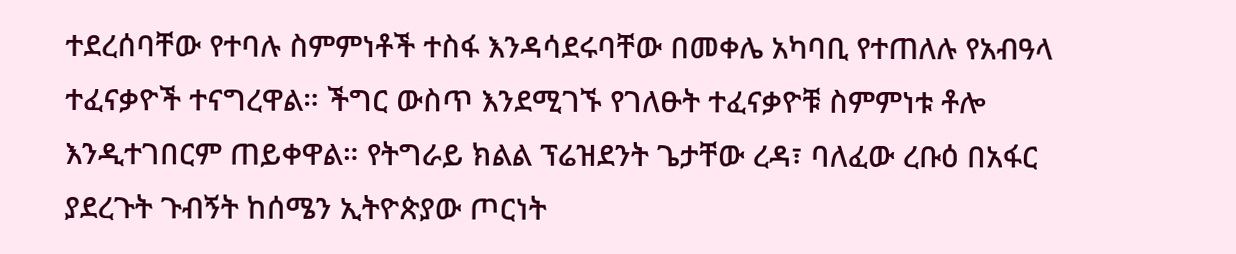ተደረሰባቸው የተባሉ ስምምነቶች ተስፋ እንዳሳደሩባቸው በመቀሌ አካባቢ የተጠለሉ የአብዓላ ተፈናቃዮች ተናግረዋል። ችግር ውስጥ እንደሚገኙ የገለፁት ተፈናቃዮቹ ስምምነቱ ቶሎ እንዲተገበርም ጠይቀዋል። የትግራይ ክልል ፕሬዝደንት ጌታቸው ረዳ፣ ባለፈው ረቡዕ በአፋር ያደረጉት ጉብኝት ከሰሜን ኢትዮጵያው ጦርነት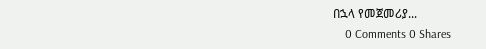በኋላ የመጀመሪያ...
    0 Comments 0 Shares